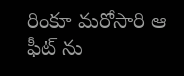రింకూ మరోసారి ఆ ఫీట్ ను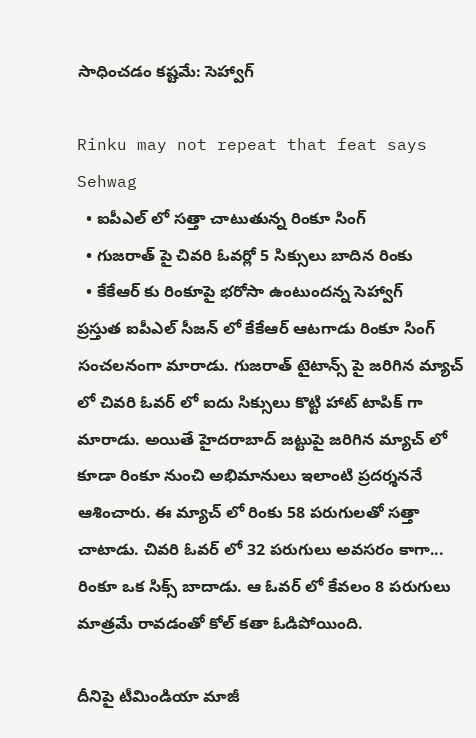సాధించడం కష్టమే: సెహ్వాగ్

Rinku may not repeat that feat says Sehwag
  • ఐపీఎల్ లో సత్తా చాటుతున్న రింకూ సింగ్
  • గుజరాత్ పై చివరి ఓవర్లో 5 సిక్సులు బాదిన రింకు
  • కేకేఆర్ కు రింకూపై భరోసా ఉంటుందన్న సెహ్వాగ్
ప్రస్తుత ఐపీఎల్ సీజన్ లో కేకేఆర్ ఆటగాడు రింకూ సింగ్ సంచలనంగా మారాడు. గుజరాత్ టైటాన్స్ పై జరిగిన మ్యాచ్ లో చివరి ఓవర్ లో ఐదు సిక్సులు కొట్టి హాట్ టాపిక్ గా మారాడు. అయితే హైదరాబాద్ జట్టుపై జరిగిన మ్యాచ్ లో కూడా రింకూ నుంచి అభిమానులు ఇలాంటి ప్రదర్శననే ఆశించారు. ఈ మ్యాచ్ లో రింకు 58 పరుగులతో సత్తా చాటాడు. చివరి ఓవర్ లో 32 పరుగులు అవసరం కాగా... రింకూ ఒక సిక్స్ బాదాడు. ఆ ఓవర్ లో కేవలం 8 పరుగులు మాత్రమే రావడంతో కోల్ కతా ఓడిపోయింది.

దీనిపై టీమిండియా మాజీ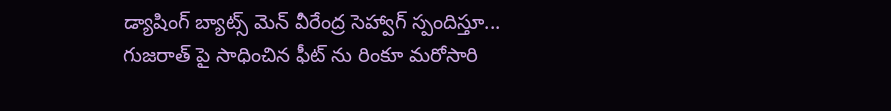డ్యాషింగ్ బ్యాట్స్ మెన్ వీరేంద్ర సెహ్వాగ్ స్పందిస్తూ... గుజరాత్ పై సాధించిన ఫీట్ ను రింకూ మరోసారి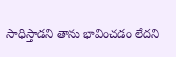సాధిస్తాడని తాను భావించడం లేదని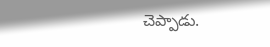చెప్పాడు.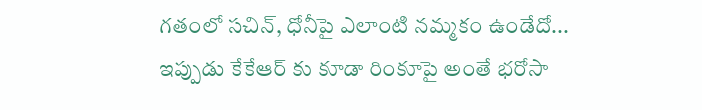గతంలో సచిన్, ధోనీపై ఎలాంటి నమ్మకం ఉండేదో... ఇప్పుడు కేకేఆర్ కు కూడా రింకూపై అంతే భరోసా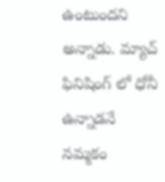ఉంటుందని అన్నాడు. మ్యాచ్ ఫినిషింగ్ లో ధోనీ ఉన్నాడనే నమ్మకం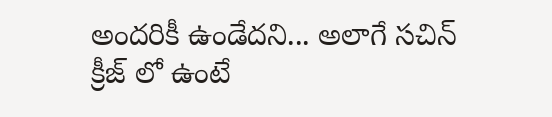అందరికీ ఉండేదని... అలాగే సచిన్ క్రీజ్ లో ఉంటే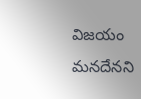విజయం మనదేనని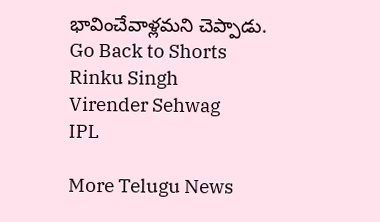భావించేవాళ్లమని చెప్పాడు.
Go Back to Shorts
Rinku Singh
Virender Sehwag
IPL

More Telugu News